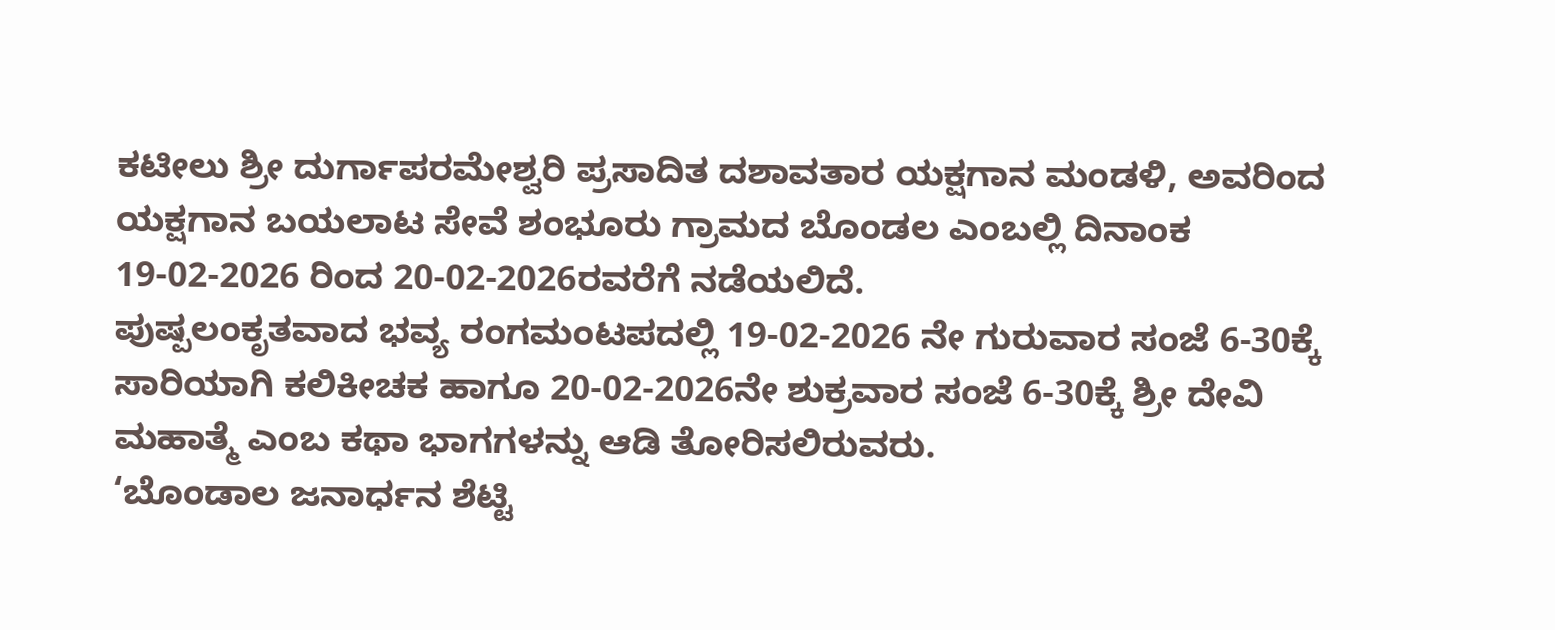ಕಟೀಲು ಶ್ರೀ ದುರ್ಗಾಪರಮೇಶ್ವರಿ ಪ್ರಸಾದಿತ ದಶಾವತಾರ ಯಕ್ಷಗಾನ ಮಂಡಳಿ, ಅವರಿಂದ ಯಕ್ಷಗಾನ ಬಯಲಾಟ ಸೇವೆ ಶಂಭೂರು ಗ್ರಾಮದ ಬೊಂಡಲ ಎಂಬಲ್ಲಿ ದಿನಾಂಕ 19-02-2026 ರಿಂದ 20-02-2026ರವರೆಗೆ ನಡೆಯಲಿದೆ.
ಪುಷ್ಪಲಂಕೃತವಾದ ಭವ್ಯ ರಂಗಮಂಟಪದಲ್ಲಿ 19-02-2026 ನೇ ಗುರುವಾರ ಸಂಜೆ 6-30ಕ್ಕೆ ಸಾರಿಯಾಗಿ ಕಲಿಕೀಚಕ ಹಾಗೂ 20-02-2026ನೇ ಶುಕ್ರವಾರ ಸಂಜೆ 6-30ಕ್ಕೆ ಶ್ರೀ ದೇವಿ ಮಹಾತ್ಮೆ ಎಂಬ ಕಥಾ ಭಾಗಗಳನ್ನು ಆಡಿ ತೋರಿಸಲಿರುವರು.
‘ಬೊಂಡಾಲ ಜನಾರ್ಧನ ಶೆಟ್ಟಿ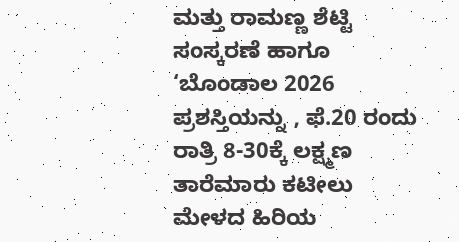ಮತ್ತು ರಾಮಣ್ಣ ಶೆಟ್ಟಿ ಸಂಸ್ಕರಣೆ ಹಾಗೂ ‘ಬೊಂಡಾಲ 2026 ಪ್ರಶಸ್ತಿಯನ್ನು , ಫೆ.20 ರಂದು ರಾತ್ರಿ 8-30ಕ್ಕೆ ಲಕ್ಷ್ಮಣ ತಾರೆಮಾರು ಕಟೀಲು ಮೇಳದ ಹಿರಿಯ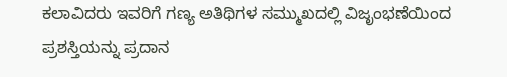ಕಲಾವಿದರು ಇವರಿಗೆ ಗಣ್ಯ ಅತಿಥಿಗಳ ಸಮ್ಮುಖದಲ್ಲಿ ವಿಜೃಂಭಣೆಯಿಂದ ಪ್ರಶಸ್ತಿಯನ್ನು ಪ್ರದಾನ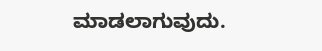ಮಾಡಲಾಗುವುದು.